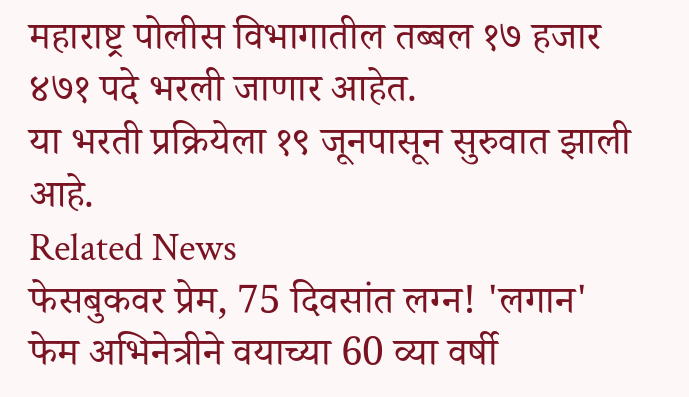महाराष्ट्र पोलीस विभागातील तब्बल १७ हजार ४७१ पदे भरली जाणार आहेत.
या भरती प्रक्रियेला १९ जूनपासून सुरुवात झाली आहे.
Related News
फेसबुकवर प्रेम, 75 दिवसांत लग्न! 'लगान' फेम अभिनेत्रीने वयाच्या 60 व्या वर्षी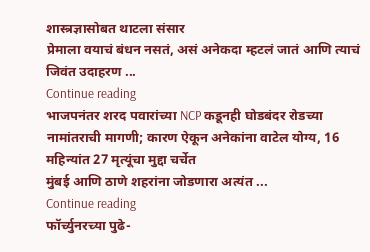शास्त्रज्ञासोबत थाटला संसार
प्रेमाला वयाचं बंधन नसतं, असं अनेकदा म्हटलं जातं आणि त्याचं जिवंत उदाहरण ...
Continue reading
भाजपनंतर शरद पवारांच्या NCP कडूनही घोडबंदर रोडच्या नामांतराची मागणी; कारण ऐकून अनेकांना वाटेल योग्य, 16 महिन्यांत 27 मृत्यूंचा मुद्दा चर्चेत
मुंबई आणि ठाणे शहरांना जोडणारा अत्यंत ...
Continue reading
फॉर्च्युनरच्या पुढे-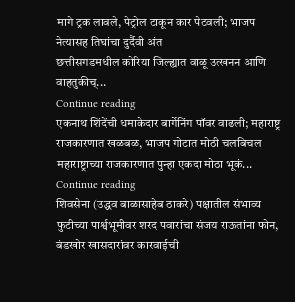मागे ट्रक लावले, पेट्रोल टाकून कार पेटवली; भाजप नेत्यासह तिघांचा दुर्दैवी अंत
छत्तीसगडमधील कोरिया जिल्ह्यात वाळू उत्खनन आणि वाहतुकीच्...
Continue reading
एकनाथ शिंदेंची धमाकेदार बार्गेनिंग पॉवर वाढली; महाराष्ट्र राजकारणात खळबळ, भाजप गोटात मोठी चलबिचल
महाराष्ट्राच्या राजकारणात पुन्हा एकदा मोठा भूकं...
Continue reading
शिवसेना (उद्धव बाळासाहेब ठाकरे) पक्षातील संभाव्य फुटीच्या पार्श्वभूमीवर शरद पवारांचा संजय राऊतांना फोन, बंडखोर खासदारांवर कारवाईची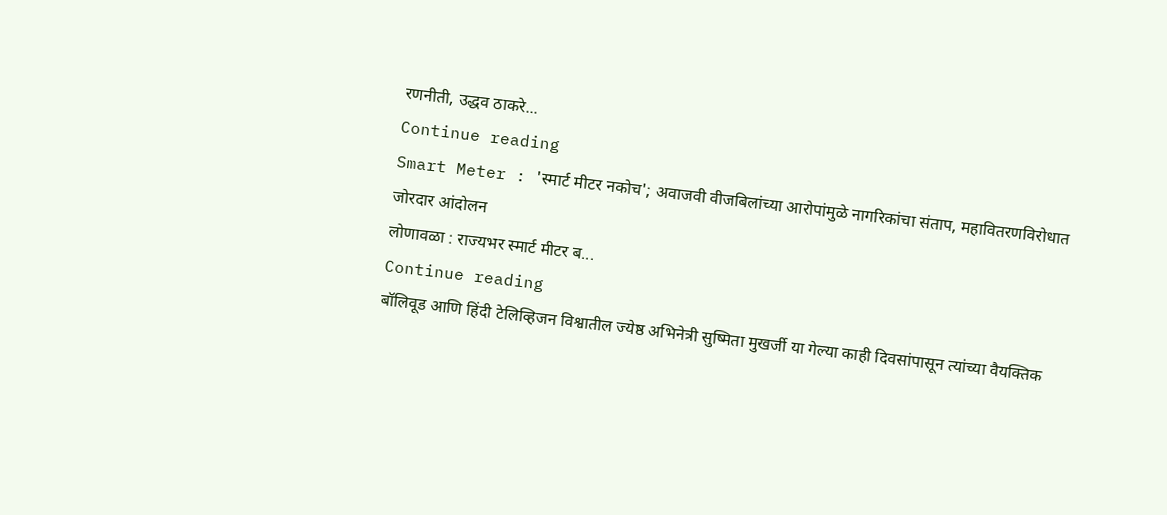रणनीती, उद्धव ठाकरे...
Continue reading
Smart Meter : 'स्मार्ट मीटर नकोच'; अवाजवी वीजबिलांच्या आरोपांमुळे नागरिकांचा संताप, महावितरणविरोधात जोरदार आंदोलन
लोणावळा : राज्यभर स्मार्ट मीटर ब...
Continue reading
बॉलिवूड आणि हिंदी टेलिव्हिजन विश्वातील ज्येष्ठ अभिनेत्री सुष्मिता मुखर्जी या गेल्या काही दिवसांपासून त्यांच्या वैयक्तिक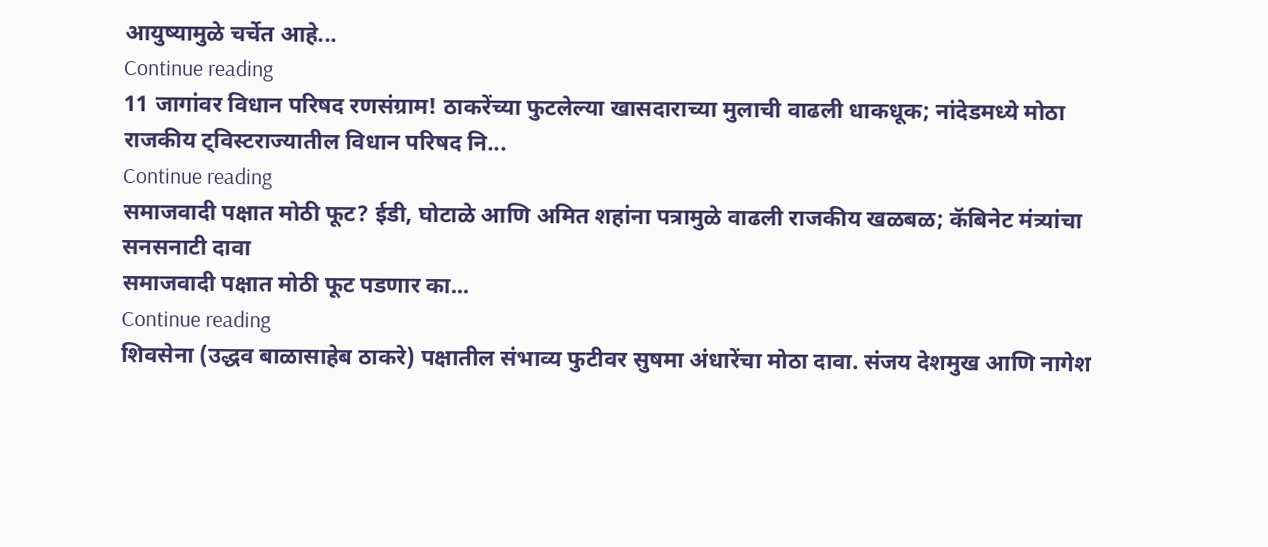आयुष्यामुळे चर्चेत आहे...
Continue reading
11 जागांवर विधान परिषद रणसंग्राम! ठाकरेंच्या फुटलेल्या खासदाराच्या मुलाची वाढली धाकधूक; नांदेडमध्ये मोठा राजकीय ट्विस्टराज्यातील विधान परिषद नि...
Continue reading
समाजवादी पक्षात मोठी फूट? ईडी, घोटाळे आणि अमित शहांना पत्रामुळे वाढली राजकीय खळबळ; कॅबिनेट मंत्र्यांचा सनसनाटी दावा
समाजवादी पक्षात मोठी फूट पडणार का...
Continue reading
शिवसेना (उद्धव बाळासाहेब ठाकरे) पक्षातील संभाव्य फुटीवर सुषमा अंधारेंचा मोठा दावा. संजय देशमुख आणि नागेश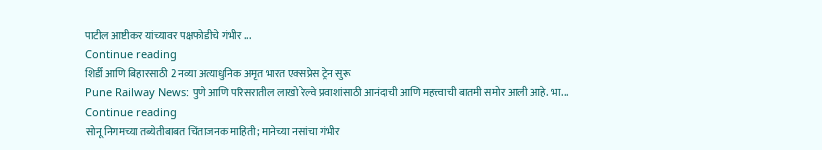पाटील आष्टीकर यांच्यावर पक्षफोडीचे गंभीर ...
Continue reading
शिर्डी आणि बिहारसाठी 2 नव्या अत्याधुनिक अमृत भारत एक्सप्रेस ट्रेन सुरू
Pune Railway News: पुणे आणि परिसरातील लाखो रेल्वे प्रवाशांसाठी आनंदाची आणि महत्त्वाची बातमी समोर आली आहे. भा...
Continue reading
सोनू निगमच्या तब्येतीबाबत चिंताजनक माहिती; मानेच्या नसांचा गंभीर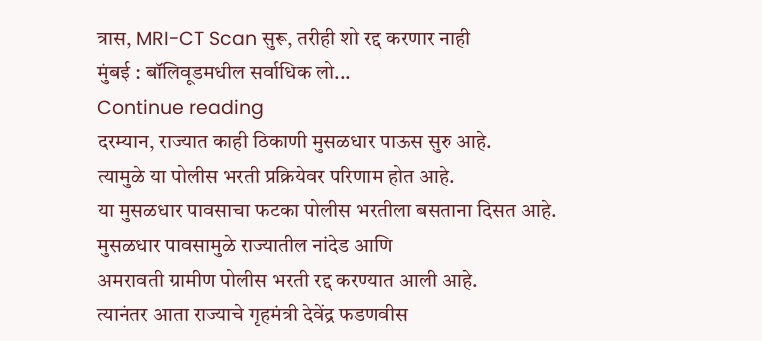त्रास, MRI-CT Scan सुरू, तरीही शो रद्द करणार नाही
मुंबई : बॉलिवूडमधील सर्वाधिक लो...
Continue reading
दरम्यान, राज्यात काही ठिकाणी मुसळधार पाऊस सुरु आहे.
त्यामुळे या पोलीस भरती प्रक्रियेवर परिणाम होत आहे.
या मुसळधार पावसाचा फटका पोलीस भरतीला बसताना दिसत आहे.
मुसळधार पावसामुळे राज्यातील नांदेड आणि
अमरावती ग्रामीण पोलीस भरती रद्द करण्यात आली आहे.
त्यानंतर आता राज्याचे गृहमंत्री देवेंद्र फडणवीस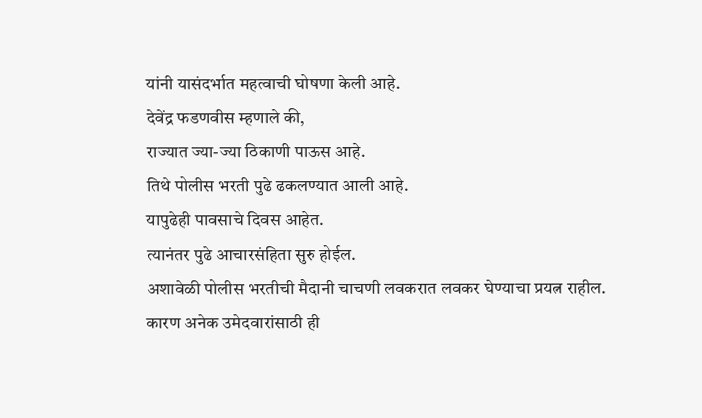यांनी यासंदर्भात महत्वाची घोषणा केली आहे.
देवेंद्र फडणवीस म्हणाले की,
राज्यात ज्या-ज्या ठिकाणी पाऊस आहे.
तिथे पोलीस भरती पुढे ढकलण्यात आली आहे.
यापुढेही पावसाचे दिवस आहेत.
त्यानंतर पुढे आचारसंहिता सुरु होईल.
अशावेळी पोलीस भरतीची मैदानी चाचणी लवकरात लवकर घेण्याचा प्रयत्न राहील.
कारण अनेक उमेदवारांसाठी ही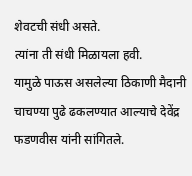शेवटची संधी असते.
त्यांना ती संधी मिळायला हवी.
यामुळे पाऊस असलेल्या ठिकाणी मैदानी चाचण्या पुढे ढकलण्यात आल्याचे देवेंद्र फडणवीस यांनी सांगितले.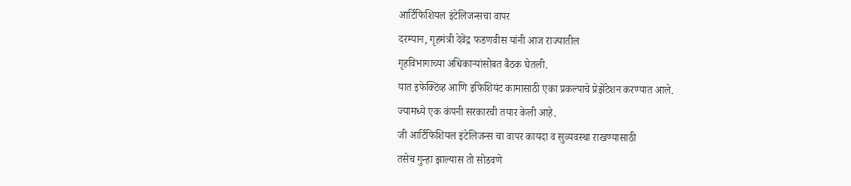आर्टिफिशियल इंटेलिजन्सचा वापर
दरम्यान, गृहमंत्री देवेंद्र फडणवीस यांनी आज राज्यातील
गृहविभागाच्या अधिकाऱ्यांसोबत बैठक घेतली.
यात इफेक्टिव्ह आणि इफिशियंट कामासाठी एका प्रकल्पाचे प्रेझेंटेशन करण्यात आले.
ज्यामध्ये एक कंपनी सरकारची तयार केली आहे.
जी आर्टिफिशियल इंटेलिजन्स चा वापर कायदा व सुव्यवस्था राखण्यासाठी
तसेच गुन्हा झाल्यास तो सोडवणे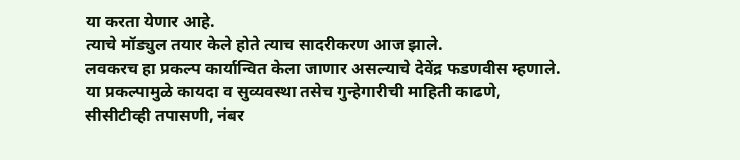या करता येणार आहे.
त्याचे मॉड्युल तयार केले होते त्याच सादरीकरण आज झाले.
लवकरच हा प्रकल्प कार्यान्वित केला जाणार असल्याचे देवेंद्र फडणवीस म्हणाले.
या प्रकल्पामुळे कायदा व सुव्यवस्था तसेच गुन्हेगारीची माहिती काढणे,
सीसीटीव्ही तपासणी, नंबर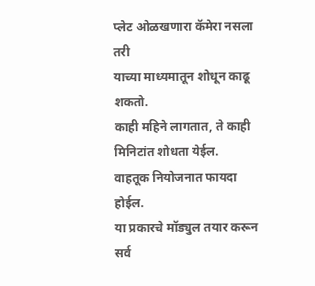प्लेट ओळखणारा कॅमेरा नसला तरी
याच्या माध्यमातून शोधून काढू शकतो.
काही महिने लागतात, ते काही मिनिटांत शोधता येईल.
वाहतूक नियोजनात फायदा होईल.
या प्रकारचे मॉड्युल तयार करून सर्व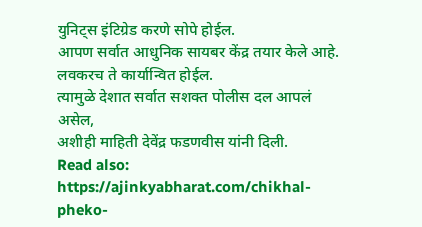युनिट्स इंटिग्रेड करणे सोपे होईल.
आपण सर्वात आधुनिक सायबर केंद्र तयार केले आहे.
लवकरच ते कार्यान्वित होईल.
त्यामुळे देशात सर्वात सशक्त पोलीस दल आपलं असेल,
अशीही माहिती देवेंद्र फडणवीस यांनी दिली.
Read also: https://ajinkyabharat.com/chikhal-pheko-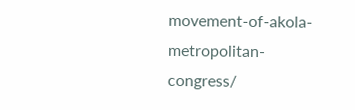movement-of-akola-metropolitan-congress/